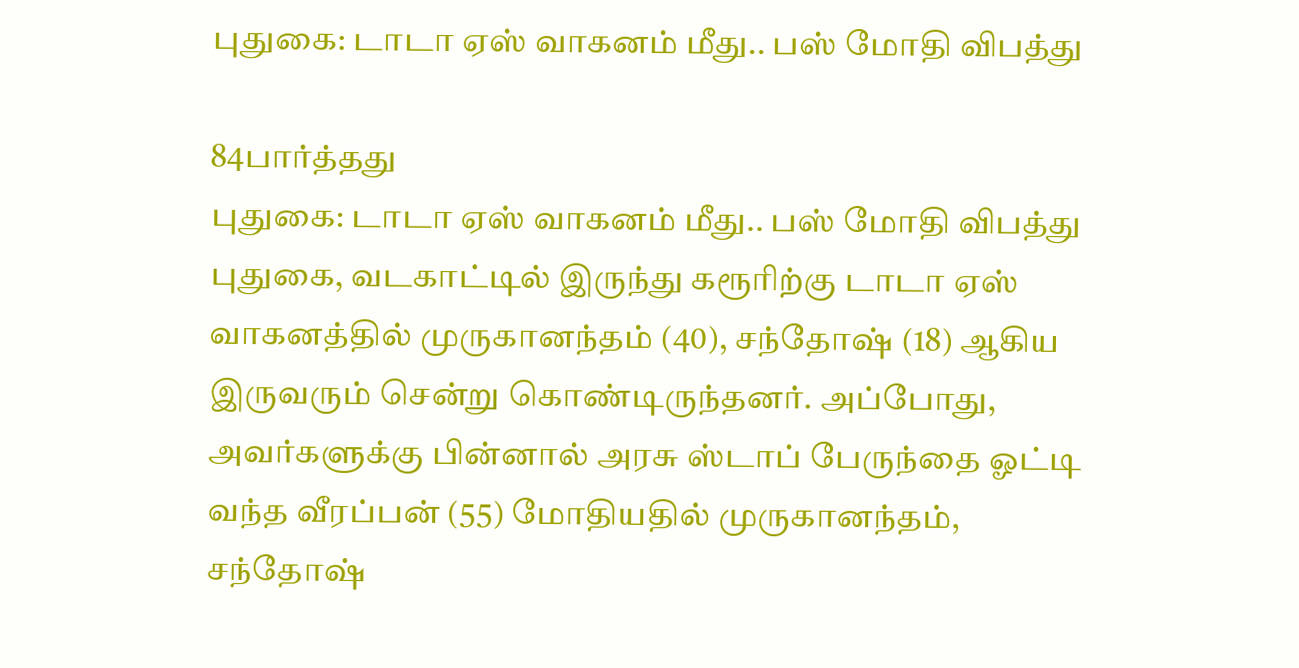புதுகை: டாடா ஏஸ் வாகனம் மீது.. பஸ் மோதி விபத்து

84பார்த்தது
புதுகை: டாடா ஏஸ் வாகனம் மீது.. பஸ் மோதி விபத்து
புதுகை, வடகாட்டில் இருந்து கரூரிற்கு டாடா ஏஸ் வாகனத்தில் முருகானந்தம் (40), சந்தோஷ் (18) ஆகிய இருவரும் சென்று கொண்டிருந்தனர். அப்போது, அவர்களுக்கு பின்னால் அரசு ஸ்டாப் பேருந்தை ஓட்டி வந்த வீரப்பன் (55) மோதியதில் முருகானந்தம், சந்தோஷ்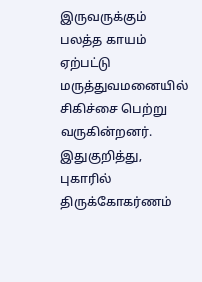இருவருக்கும் பலத்த காயம் ஏற்பட்டு மருத்துவமனையில் சிகிச்சை பெற்று வருகின்றனர். இதுகுறித்து, புகாரில் திருக்கோகர்ணம்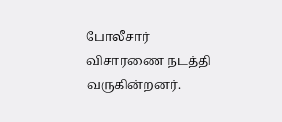போலீசார் விசாரணை நடத்தி வருகின்றனர்.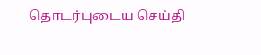தொடர்புடைய செய்தி